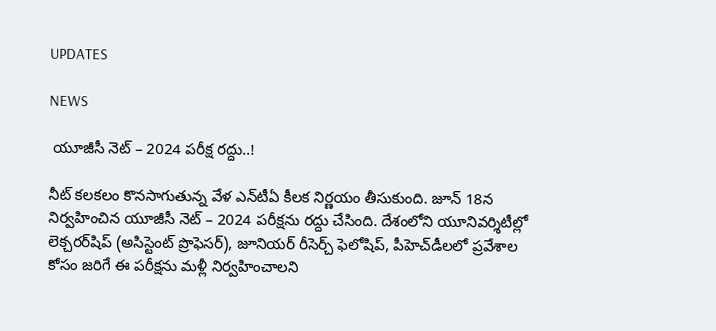UPDATES

NEWS

 యూజీసీ నెట్ – 2024 పరీక్ష రద్దు..!

నీట్ కలకలం కొనసాగుతున్న వేళ ఎన్‌టీఏ కీలక నిర్ణయం తీసుకుంది. జూన్ 18న నిర్వహించిన యూజీసీ నెట్ – 2024 పరీక్షను రద్దు చేసింది. దేశంలోని యూనివర్శిటీల్లో లెక్చరర్‌షిప్ (అసిస్టెంట్ ప్రొఫెసర్), జూనియర్ రీసెర్చ్ ఫెలోషిప్, పీహెచ్‌డీలలో ప్రవేశాల కోసం జరిగే ఈ పరీక్షను మళ్లీ నిర్వహించాలని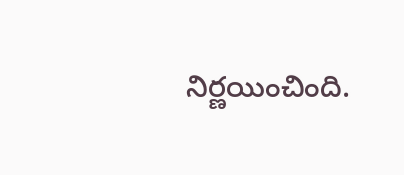నిర్ణయించింది.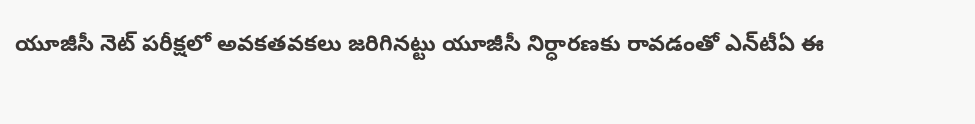యూజీసీ నెట్ పరీక్షలో అవకతవకలు జరిగినట్టు యూజీసీ నిర్ధారణకు రావడంతో ఎన్‌టీఏ ఈ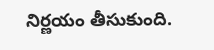నిర్ణయం తీసుకుంది.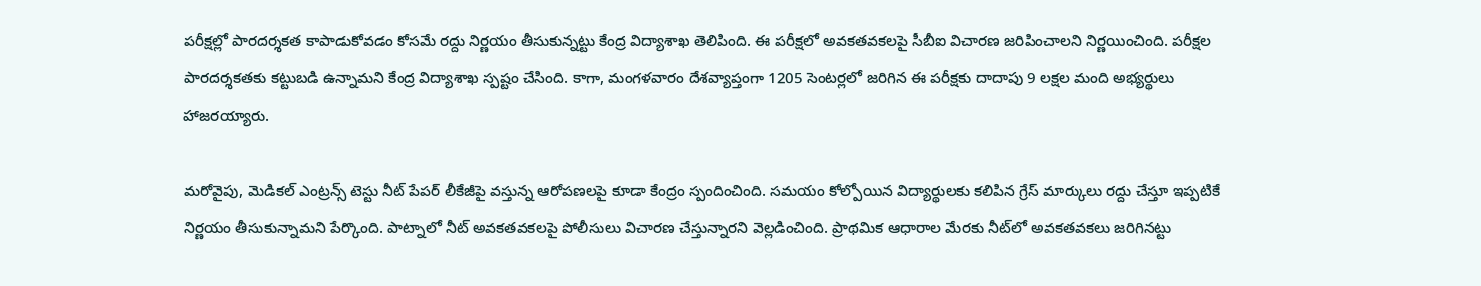పరీక్షల్లో పారదర్శకత కాపాడుకోవడం కోసమే రద్దు నిర్ణయం తీసుకున్నట్టు కేంద్ర విద్యాశాఖ తెలిపింది. ఈ పరీక్షలో అవకతవకలపై సీబీఐ విచారణ జరిపించాలని నిర్ణయించింది. పరీక్షల పారదర్శకతకు కట్టుబడి ఉన్నామని కేంద్ర విద్యాశాఖ స్పష్టం చేసింది. కాగా, మంగళవారం దేశవ్యాప్తంగా 1205 సెంటర్లలో జరిగిన ఈ పరీక్షకు దాదాపు 9 లక్షల మంది అభ్యర్థులు హాజరయ్యారు.

మరోవైపు, మెడికల్ ఎంట్రన్స్ టెస్టు నీట్ పేపర్ లీకేజీపై వస్తున్న ఆరోపణలపై కూడా కేంద్రం స్పందించింది. సమయం కోల్పోయిన విద్యార్థులకు కలిపిన గ్రేస్ మార్కులు రద్దు చేస్తూ ఇప్పటికే నిర్ణయం తీసుకున్నామని పేర్కొంది. పాట్నాలో నీట్ అవకతవకలపై పోలీసులు విచారణ చేస్తున్నారని వెల్లడించింది. ప్రాథమిక ఆధారాల మేరకు నీట్‌లో అవకతవకలు జరిగినట్టు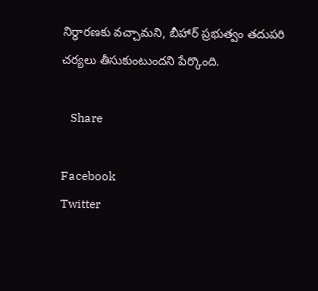నిర్ధారణకు వచ్చామని, బీహార్ ప్రభుత్వం తదుపరి చర్యలు తీసుకుంటుందని పేర్కొంది.

   Share

Facebook
Twitter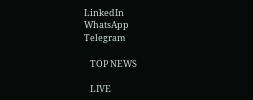LinkedIn
WhatsApp
Telegram

   TOP NEWS

   LIVE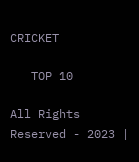CRICKET

   TOP 10

All Rights Reserved - 2023 |